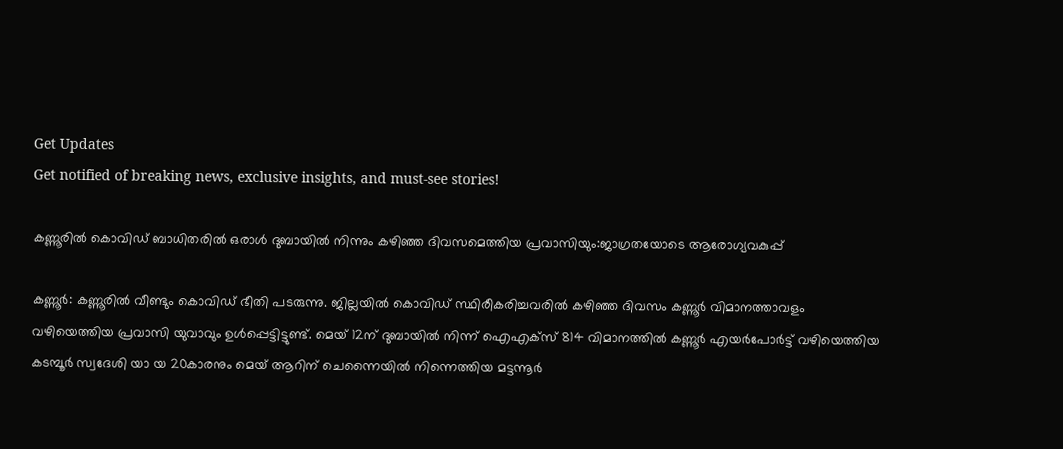Get Updates
Get notified of breaking news, exclusive insights, and must-see stories!

കണ്ണൂരിൽ കൊവിഡ് ബാധിതരിൽ ഒരാൾ ദുബായിൽ നിന്നും കഴിഞ്ഞ ദിവസമെത്തിയ പ്രവാസിയും:ജാഗ്രതയോടെ ആരോഗ്യവകുപ്പ്

കണ്ണൂർ: കണ്ണൂരിൽ വീണ്ടും കൊവിഡ് ഭീതി പടരുന്നു. ജില്ലയിൽ കൊവിഡ് സ്ഥിരീകരിച്ചവരിൽ കഴിഞ്ഞ ദിവസം കണ്ണൂർ വിമാനത്താവളം വഴിയെത്തിയ പ്രവാസി യുവാവും ഉൾപ്പെട്ടിട്ടുണ്ട്. മെയ് 12ന് ദുബായില്‍ നിന്ന് ഐഎക്‌സ് 814 വിമാനത്തില്‍ കണ്ണൂര്‍ എയര്‍പോര്‍ട്ട് വഴിയെത്തിയ കടമ്പൂര്‍ സ്വദേശി യാ യ 20കാരനും മെയ് ആറിന് ചെന്നൈയില്‍ നിന്നെത്തിയ മട്ടന്നൂര്‍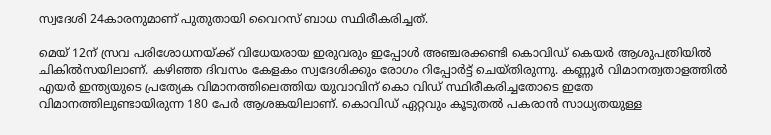സ്വദേശി 24കാരനുമാണ് പുതുതായി വൈറസ് ബാധ സ്ഥിരീകരിച്ചത്.

മെയ് 12ന് സ്രവ പരിശോധനയ്ക്ക് വിധേയരായ ഇരുവരും ഇപ്പോള്‍ അഞ്ചരക്കണ്ടി കൊവിഡ് കെയർ ആശുപത്രിയില്‍ ചികില്‍സയിലാണ്. കഴിഞ്ഞ ദിവസം കേളകം സ്വദേശിക്കും രോഗം റിപ്പോർട്ട് ചെയ്തിരുന്നു. കണ്ണൂർ വിമാനത്വതാളത്തിൽ എയർ ഇന്ത്യയുടെ പ്രത്യേക വിമാനത്തിലെത്തിയ യുവാവിന് കൊ വിഡ് സ്ഥിരീകരിച്ചതോടെ ഇതേ വിമാനത്തിലുണ്ടായിരുന്ന 180 പേർ ആശങ്കയിലാണ്. കൊവിഡ് ഏറ്റവും കൂടുതൽ പകരാൻ സാധ്യതയുള്ള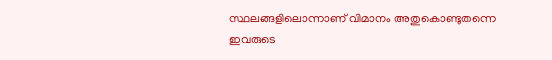സ്ഥലങ്ങളിലൊന്നാണ് വിമാനം അതുകൊണ്ടുതന്നെ ഇവരുടെ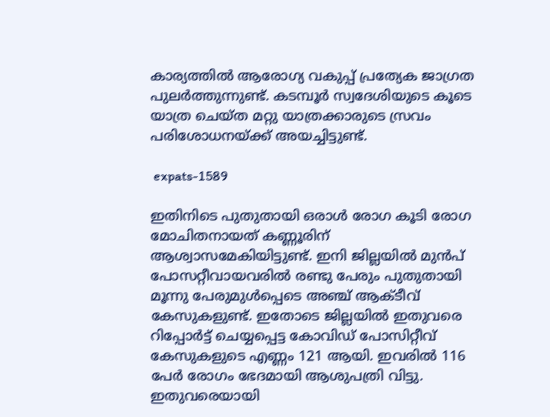കാര്യത്തിൽ ആരോഗ്യ വകുപ്പ് പ്രത്യേക ജാഗ്രത പുലർത്തുന്നുണ്ട്. കടമ്പൂർ സ്വദേശിയുടെ കൂടെ യാത്ര ചെയ്ത മറ്റു യാത്രക്കാരുടെ സ്രവം പരിശോധനയ്ക്ക് അയച്ചിട്ടുണ്ട്.

 expats-1589

ഇതിനിടെ പുതുതായി ഒരാൾ രോഗ കൂടി രോഗ മോചിതനായത് കണ്ണൂരിന് ആശ്വാസമേകിയിട്ടുണ്ട്. ഇനി ജില്ലയിൽ മുൻപ് പോസറ്റീവായവരിൽ രണ്ടു പേരും പുതുതായി മൂന്നു പേരുമുൾപ്പെടെ അഞ്ച് ആക്ടീവ് കേസുകളുണ്ട്. ഇതോടെ ജില്ലയില്‍ ഇതുവരെ റിപ്പോര്‍ട്ട് ചെയ്യപ്പെട്ട കോവിഡ് പോസിറ്റീവ് കേസുകളുടെ എണ്ണം 121 ആയി. ഇവരില്‍ 116 പേര്‍ രോഗം ഭേദമായി ആശുപത്രി വിട്ടു. ഇതുവരെയായി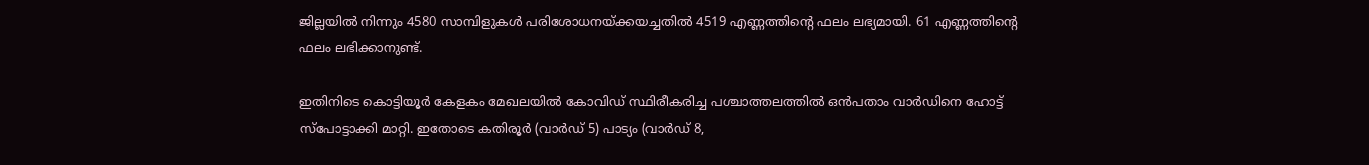ജില്ലയില്‍ നിന്നും 4580 സാമ്പിളുകള്‍ പരിശോധനയ്ക്കയച്ചതില്‍ 4519 എണ്ണത്തിന്റെ ഫലം ലഭ്യമായി. 61 എണ്ണത്തിന്റെ ഫലം ലഭിക്കാനുണ്ട്.

ഇതിനിടെ കൊട്ടിയൂർ കേളകം മേഖലയില്‍ കോവിഡ് സ്ഥിരീകരിച്ച പശ്ചാത്തലത്തില്‍ ഒൻപതാം വാർഡിനെ ഹോട്ട് സ്പോട്ടാക്കി മാറ്റി. ഇതോടെ കതിരൂർ (വാർഡ് 5) പാട്യം (വാർഡ് 8,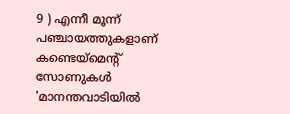9 ) എന്നീ മൂന്ന് പഞ്ചായത്തുകളാണ് കണ്ടെയ്മെന്റ് സോണുകൾ 'മാനന്തവാടിയിൽ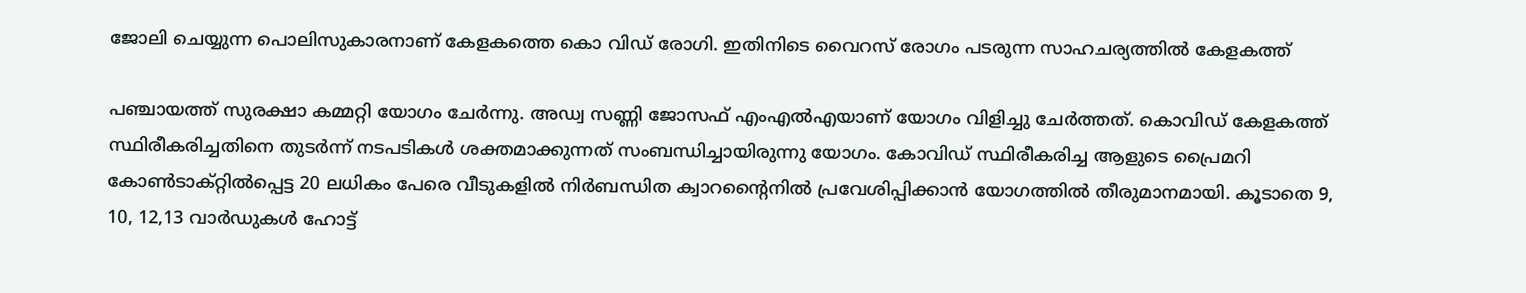ജോലി ചെയ്യുന്ന പൊലിസുകാരനാണ് കേളകത്തെ കൊ വിഡ് രോഗി. ഇതിനിടെ വൈറസ് രോഗം പടരുന്ന സാഹചര്യത്തിൽ കേളകത്ത്

പഞ്ചായത്ത് സുരക്ഷാ കമ്മറ്റി യോഗം ചേര്‍ന്നു. അഡ്വ സണ്ണി ജോസഫ് എംഎൽഎയാണ് യോഗം വിളിച്ചു ചേർത്തത്. കൊവിഡ് കേളകത്ത് സ്ഥിരീകരിച്ചതിനെ തുടര്‍ന്ന് നടപടികള്‍ ശക്തമാക്കുന്നത് സംബന്ധിച്ചായിരുന്നു യോഗം. കോവിഡ് സ്ഥിരീകരിച്ച ആളുടെ പ്രൈമറി കോണ്‍ടാക്റ്റില്‍പ്പെട്ട 20 ലധികം പേരെ വീടുകളില്‍ നിര്‍ബന്ധിത ക്വാറന്റൈനില്‍ പ്രവേശിപ്പിക്കാന്‍ യോഗത്തില്‍ തീരുമാനമായി. കൂടാതെ 9, 10, 12,13 വാര്‍ഡുകള്‍ ഹോട്ട്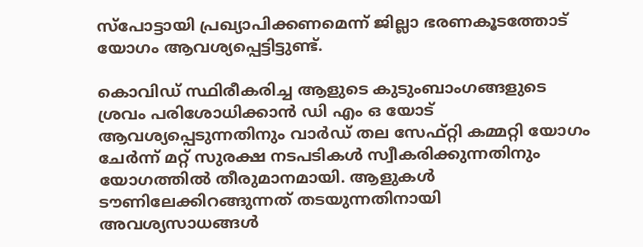സ്‌പോട്ടായി പ്രഖ്യാപിക്കണമെന്ന് ജില്ലാ ഭരണകൂടത്തോട് യോഗം ആവശ്യപ്പെട്ടിട്ടുണ്ട്.

കൊവിഡ് സ്ഥിരീകരിച്ച ആളുടെ കുടുംബാംഗങ്ങളുടെ ശ്രവം പരിശോധിക്കാന്‍ ഡി എം ഒ യോട് ആവശ്യപ്പെടുന്നതിനും വാര്‍ഡ് തല സേഫ്റ്റി കമ്മറ്റി യോഗം ചേര്‍ന്ന് മറ്റ് സുരക്ഷ നടപടികള്‍ സ്വീകരിക്കുന്നതിനും യോഗത്തില്‍ തീരുമാനമായി. ആളുകള്‍ ടൗണിലേക്കിറങ്ങുന്നത് തടയുന്നതിനായി അവശ്യസാധങ്ങള്‍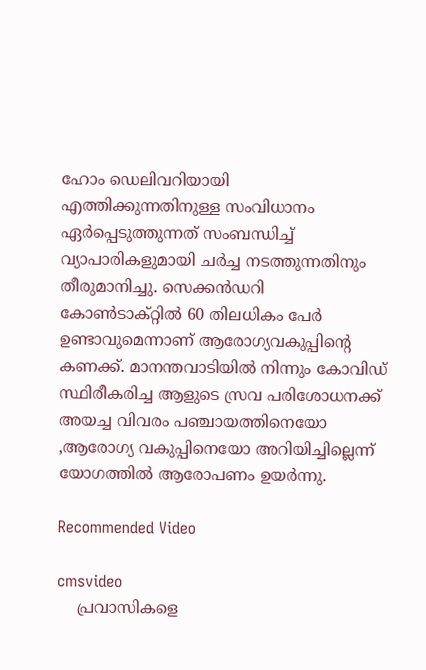ഹോം ഡെലിവറിയായി എത്തിക്കുന്നതിനുള്ള സംവിധാനം ഏര്‍പ്പെടുത്തുന്നത് സംബന്ധിച്ച് വ്യാപാരികളുമായി ചര്‍ച്ച നടത്തുന്നതിനും തീരുമാനിച്ചു. സെക്കന്‍ഡറി കോണ്‍ടാക്റ്റില്‍ 60 തിലധികം പേര്‍ ഉണ്ടാവുമെന്നാണ് ആരോഗ്യവകുപ്പിന്റെ കണക്ക്. മാനന്തവാടിയില്‍ നിന്നും കോവിഡ് സ്ഥിരീകരിച്ച ആളുടെ സ്രവ പരിശോധനക്ക് അയച്ച വിവരം പഞ്ചായത്തിനെയോ ,ആരോഗ്യ വകുപ്പിനെയോ അറിയിച്ചില്ലെന്ന് യോഗത്തില്‍ ആരോപണം ഉയർന്നു.

Recommended Video

cmsvideo
    പ്രവാസികളെ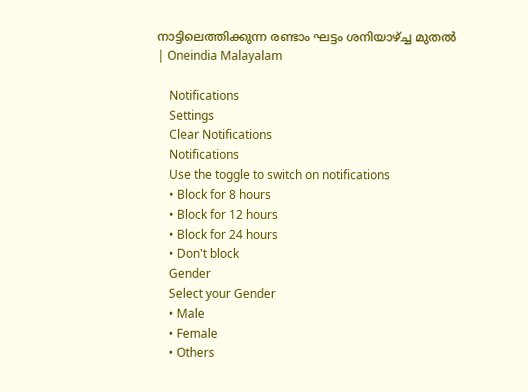നാട്ടിലെത്തിക്കുന്ന രണ്ടാം ഘട്ടം ശനിയാഴ്ച്ച മുതൽ | Oneindia Malayalam

    Notifications
    Settings
    Clear Notifications
    Notifications
    Use the toggle to switch on notifications
    • Block for 8 hours
    • Block for 12 hours
    • Block for 24 hours
    • Don't block
    Gender
    Select your Gender
    • Male
    • Female
    • Others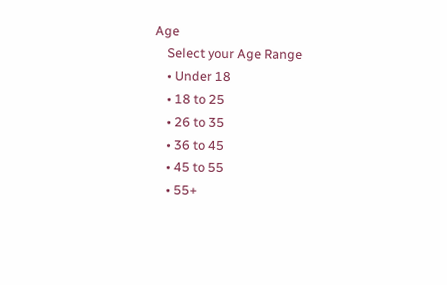Age
    Select your Age Range
    • Under 18
    • 18 to 25
    • 26 to 35
    • 36 to 45
    • 45 to 55
    • 55+